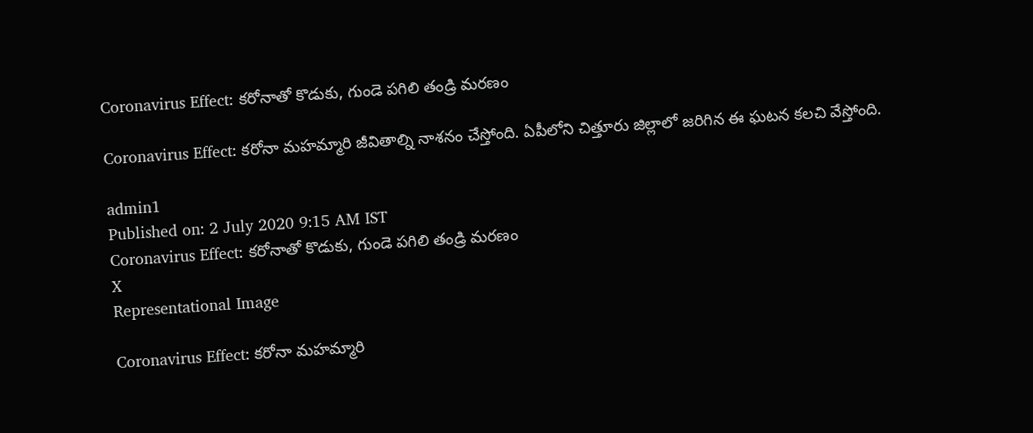Coronavirus Effect: కరోనాతో కొడుకు, గుండె పగిలి తండ్రి మరణం

Coronavirus Effect: కరోనా మహమ్మారి జీవితాల్ని నాశనం చేస్తోంది. ఏపీలోని చిత్తూరు జిల్లాలో జరిగిన ఈ ఘటన కలచి వేస్తోంది.

admin1
Published on: 2 July 2020 9:15 AM IST
Coronavirus Effect: కరోనాతో కొడుకు, గుండె పగిలి తండ్రి మరణం
X
Representational Image

Coronavirus Effect: కరోనా మహమ్మారి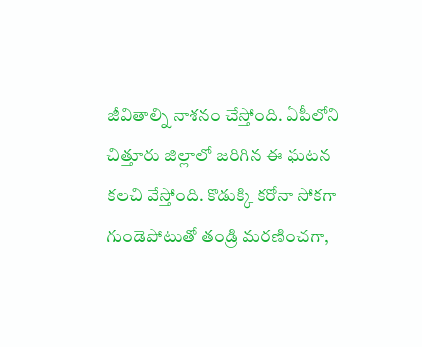జీవితాల్ని నాశనం చేస్తోంది. ఏపీలోని చిత్తూరు జిల్లాలో జరిగిన ఈ ఘటన కలచి వేస్తోంది. కొడుక్కి కరోనా సోకగా గుండెపోటుతో తండ్రి మరణించగా,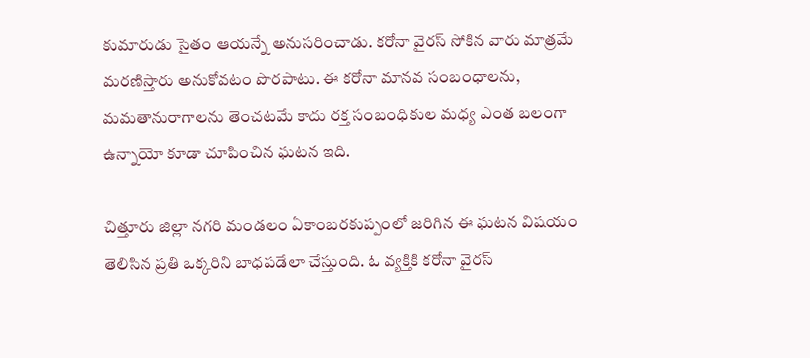కుమారుడు సైతం ఆయన్నే అనుసరించాడు. క‌రోనా వైర‌స్ సోకిన వారు మాత్ర‌మే మ‌ర‌ణిస్తారు అనుకోవ‌టం పొర‌పాటు. ఈ క‌రోనా మాన‌వ సంబంధాల‌ను, మ‌మ‌తానురాగాల‌ను తెంచ‌ట‌మే కాదు ర‌క్త సంబంధికుల మ‌ధ్య ఎంత బ‌లంగా ఉన్నాయో కూడా చూపించిన ఘ‌ట‌న ఇది.

చిత్తూరు జిల్లా న‌గ‌రి మండ‌లం ఏకాంబ‌ర‌కుప్పంలో జ‌రిగిన ఈ ఘ‌ట‌న విష‌యం తెలిసిన ప్ర‌తి ఒక్క‌రిని బాధ‌ప‌డేలా చేస్తుంది. ఓ వ్య‌క్తికి క‌రోనా వైర‌స్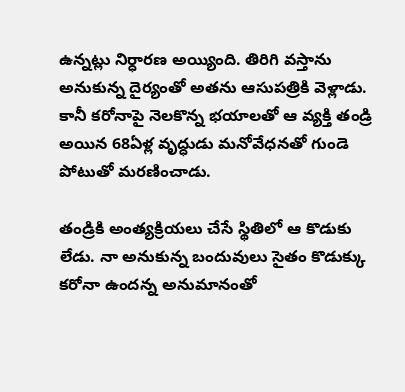ఉన్న‌ట్లు నిర్ధార‌ణ అయ్యింది. తిరిగి వ‌స్తాను అనుకున్న దైర్యంతో అత‌ను ఆసుప‌త్రికి వెళ్లాడు. కానీ క‌రోనాపై నెల‌కొన్న భ‌యాల‌తో ఆ వ్య‌క్తి తండ్రి అయిన 68ఏళ్ల వృద్ధుడు మ‌నోవేధ‌న‌తో గుండె పోటుతో మ‌ర‌ణించాడు.

తండ్రికి అంత్య‌క్రియ‌లు చేసే స్థితిలో ఆ కొడుకు లేడు. నా అనుకున్న బందువులు సైతం కొడుక్కు క‌రోనా ఉంద‌న్న అనుమానంతో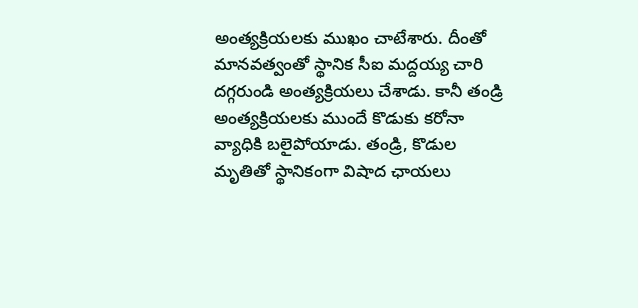అంత్య‌క్రియ‌ల‌కు ముఖం చాటేశారు. దీంతో మాన‌వ‌త్వంతో స్థానిక సీఐ మ‌ద్ద‌య్య చారి ద‌గ్గ‌రుండి అంత్య‌క్రియ‌లు చేశాడు. కానీ తండ్రి అంత్య‌క్రియ‌ల‌కు ముందే కొడుకు క‌రోనా వ్యాధికి బ‌లైపోయాడు. తండ్రి, కొడుల మృతితో స్థానికంగా విషాద ఛాయ‌లు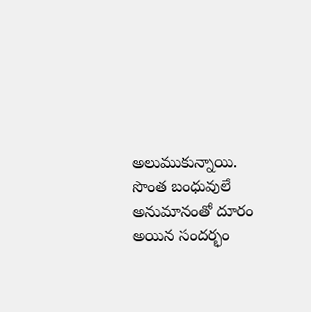అలుముకున్నాయి. సొంత బంధువులే అనుమానంతో దూరం అయిన సంద‌ర్భం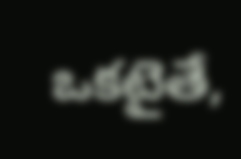ఒక‌టైతే,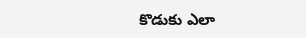కొడుకు ఎలా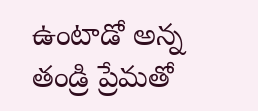ఉంటాడో అన్న తండ్రి ప్రేమ‌తో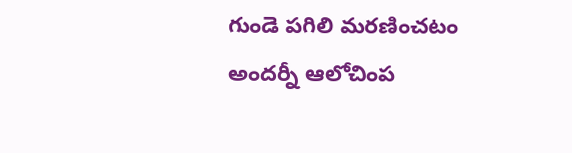గుండె ప‌గిలి మ‌ర‌ణించ‌టం అంద‌ర్నీ ఆలోచింప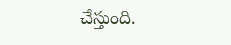చేస్తుంది.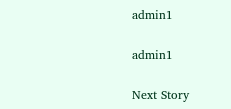admin1

admin1

Next Story